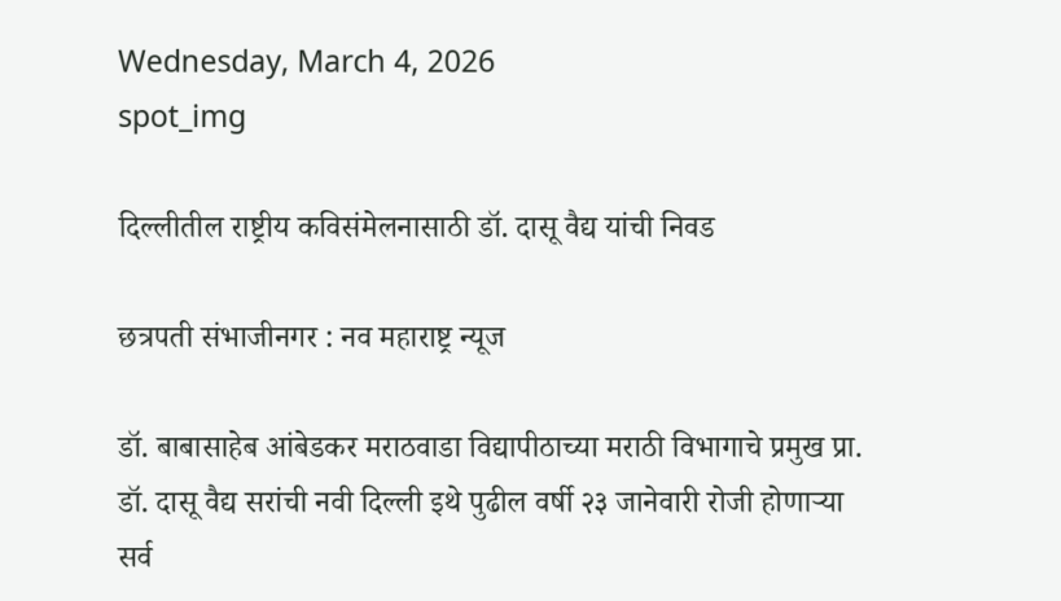Wednesday, March 4, 2026
spot_img

दिल्लीतील राष्ट्रीय कविसंमेलनासाठी डॉ. दासू वैद्य यांची निवड

छत्रपती संभाजीनगर : नव महाराष्ट्र न्यूज

डॉ. बाबासाहेब आंबेडकर मराठवाडा विद्यापीठाच्या मराठी विभागाचे प्रमुख प्रा. डॉ. दासू वैद्य सरांची नवी दिल्ली इथे पुढील वर्षी २३ जानेवारी रोजी होणाऱ्या सर्व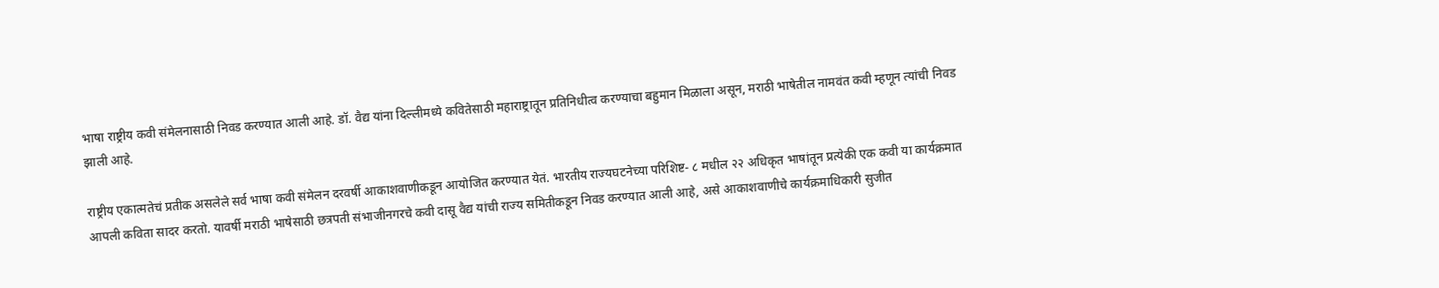भाषा राष्ट्रीय कवी संमेलनासाठी निवड करण्यात आली आहे. डॉ. वैद्य यांना दिल्लीमध्ये कवितेसाठी महाराष्ट्रातून प्रतिनिधीत्व करण्याचा बहुमान मिळाला असून, मराठी भाषेतील नामवंत कवी म्हणून त्यांची निवड झाली आहे.

राष्ट्रीय एकात्मतेचं प्रतीक असलेले सर्व भाषा कवी संमेलन दरवर्षी आकाशवाणीकडून आयोजित करण्यात येतं. भारतीय राज्यघटनेच्या परिशिष्ट- ८ मधील २२ अधिकृत भाषांतून प्रत्येकी एक कवी या कार्यक्रमात आपली कविता सादर करतो. यावर्षी मराठी भाषेसाठी छत्रपती संभाजीनगरचे कवी दासू वैद्य यांची राज्य समितीकडून निवड करण्यात आली आहे, असे आकाशवाणीचे कार्यक्रमाधिकारी सुजीत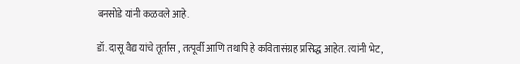बनसोडे यांनी कळवले आहे.

डॉ. दासू वैद्य यांचे तूर्तास , तत्पूर्वी आणि तथापि हे कवितासंग्रह प्रसिद्ध आहेत. त्यांनी भेट,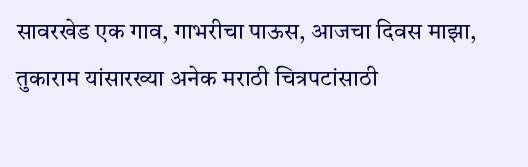सावरखेड एक गाव, गाभरीचा पाऊस, आजचा दिवस माझा, तुकाराम यांसारख्या अनेक मराठी चित्रपटांसाठी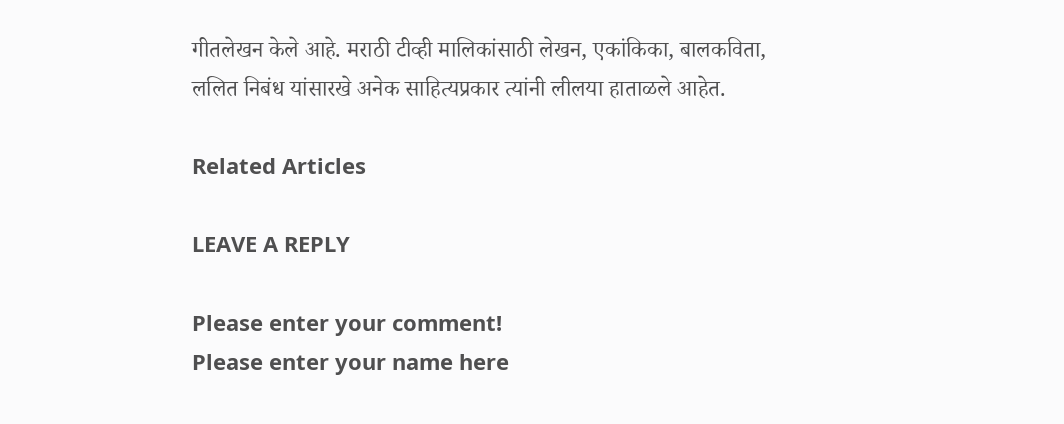गीतलेखन केले आहे. मराठी टीव्ही मालिकांसाठी लेखन, एकांकिका, बालकविता, ललित निबंध यांसारखे अनेक साहित्यप्रकार त्यांनी लीलया हाताळले आहेत.

Related Articles

LEAVE A REPLY

Please enter your comment!
Please enter your name here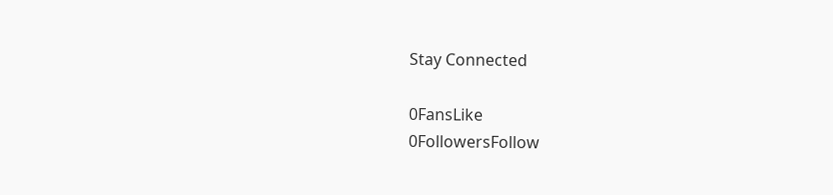Stay Connected

0FansLike
0FollowersFollow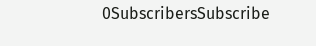0SubscribersSubscribe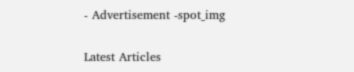- Advertisement -spot_img

Latest Articles